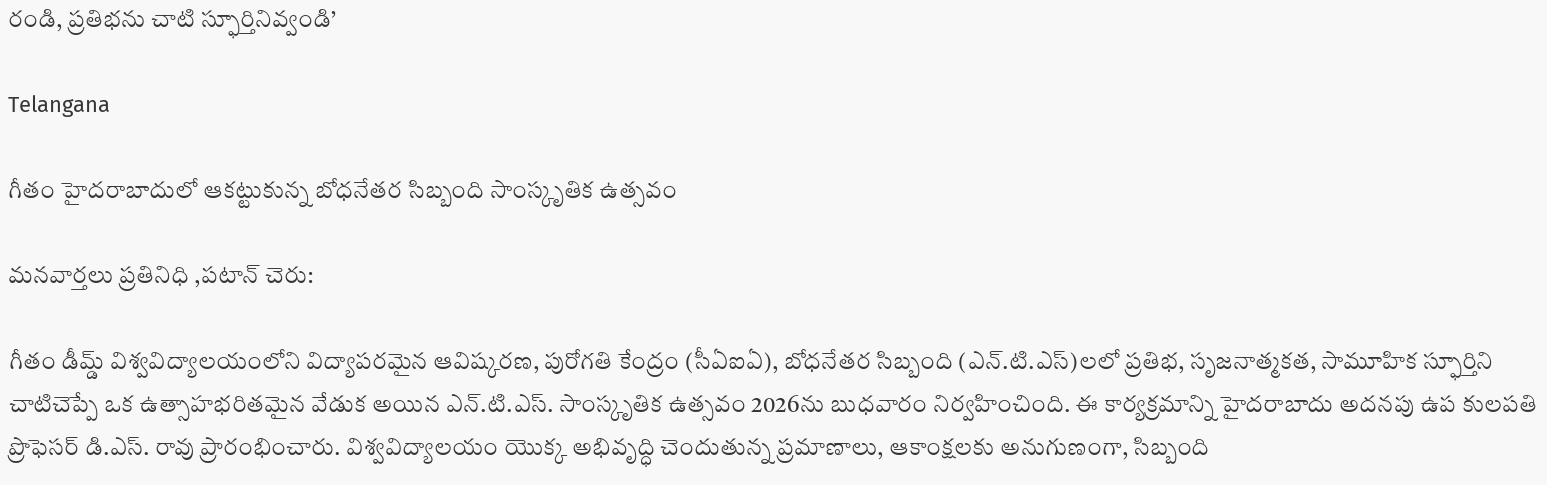రండి, ప్రతిభను చాటి స్ఫూర్తినివ్వండి’

Telangana

గీతం హైదరాబాదులో ఆకట్టుకున్న బోధనేతర సిబ్బంది సాంస్కృతిక ఉత్సవం

మనవార్తలు ప్రతినిధి ,పటాన్ చెరు:

గీతం డీమ్డ్ విశ్వవిద్యాలయంలోని విద్యాపరమైన ఆవిష్కరణ, పురోగతి కేంద్రం (సీఏఐఏ), బోధనేతర సిబ్బంది (ఎన్.టి.ఎస్)లలో ప్రతిభ, సృజనాత్మకత, సామూహిక స్ఫూర్తిని చాటిచెప్పే ఒక ఉత్సాహభరితమైన వేడుక అయిన ఎన్.టి.ఎస్. సాంస్కృతిక ఉత్సవం 2026ను బుధవారం నిర్వహించింది. ఈ కార్యక్రమాన్ని హైదరాబాదు అదనపు ఉప కులపతి ప్రొఫెసర్ డి.ఎస్. రావు ప్రారంభించారు. విశ్వవిద్యాలయం యొక్క అభివృద్ధి చెందుతున్న ప్రమాణాలు, ఆకాంక్షలకు అనుగుణంగా, సిబ్బంది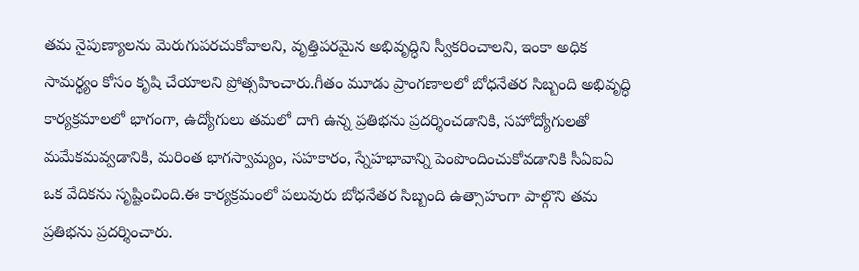తమ నైపుణ్యాలను మెరుగుపరచుకోవాలని, వృత్తిపరమైన అభివృద్ధిని స్వీకరించాలని, ఇంకా అధిక సామర్థ్యం కోసం కృషి చేయాలని ప్రోత్సహించారు.గీతం మూడు ప్రాంగణాలలో బోధనేతర సిబ్బంది అభివృద్ధి కార్యక్రమాలలో భాగంగా, ఉద్యోగులు తమలో దాగి ఉన్న ప్రతిభను ప్రదర్శించడానికి, సహోద్యోగులతో మమేకమవ్వడానికి, మరింత భాగస్వామ్యం, సహకారం, స్నేహభావాన్ని పెంపొందించుకోవడానికి సీఏఐఏ ఒక వేదికను సృష్టించింది.ఈ కార్యక్రమంలో పలువురు బోధనేతర సిబ్బంది ఉత్సాహంగా పాల్గొని తమ ప్రతిభను ప్రదర్శించారు.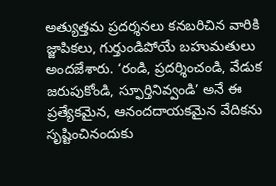అత్యుత్తమ ప్రదర్శనలు కనబరిచిన వారికి జ్జాపికలు, గుర్తుండిపోయే బహుమతులు అందజేశారు. ‘రండి, ప్రదర్శించండి, వేడుక జరుపుకోండి, స్ఫూర్తినివ్వండి’ అనే ఈ ప్రత్యేకమైన, ఆనందదాయకమైన వేదికను సృష్టించినందుకు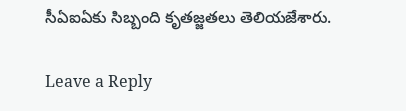సీఏఐఏకు సిబ్బంది కృతజ్జతలు తెలియజేశారు.

Leave a Reply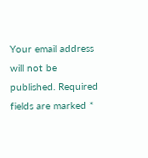Your email address will not be published. Required fields are marked *